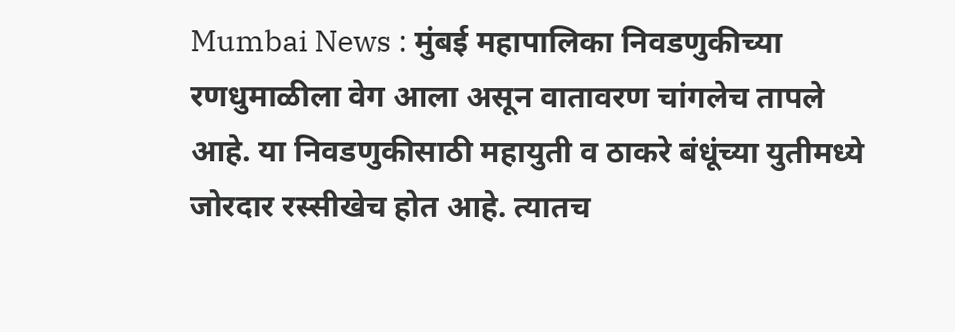Mumbai News : मुंबई महापालिका निवडणुकीच्या रणधुमाळीला वेग आला असून वातावरण चांगलेच तापले आहे. या निवडणुकीसाठी महायुती व ठाकरे बंधूंच्या युतीमध्ये जोरदार रस्सीखेच होत आहे. त्यातच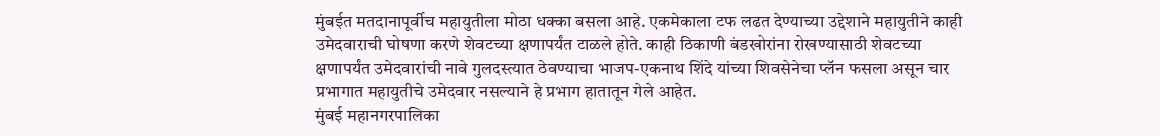मुंबईत मतदानापूर्वीच महायुतीला मोठा धक्का बसला आहे. एकमेकाला टफ लढत देण्याच्या उद्देशाने महायुतीने काही उमेदवाराची घोषणा करणे शेवटच्या क्षणापर्यंत टाळले होते. काही ठिकाणी बंडखोरांना रोखण्यासाठी शेवटच्या क्षणापर्यंत उमेदवारांची नावे गुलदस्त्यात ठेवण्याचा भाजप-एकनाथ शिंदे यांच्या शिवसेनेचा प्लॅन फसला असून चार प्रभागात महायुतीचे उमेदवार नसल्याने हे प्रभाग हातातून गेले आहेत.
मुंबई महानगरपालिका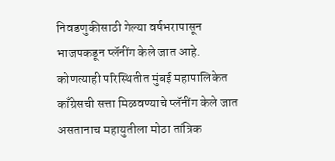निवडणुकीसाठी गेल्या वर्षभरापासून भाजपकडून प्लॅनींग केले जात आहे. कोणत्याही परिस्थितीत मुंबई महापालिकेत काँग्रेसची सत्ता मिळवण्याचे प्लॅनींग केले जात असतानाच महायुतीला मोठा तांत्रिक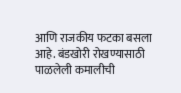आणि राजकीय फटका बसला आहे. बंडखोरी रोखण्यासाठी पाळलेली कमालीची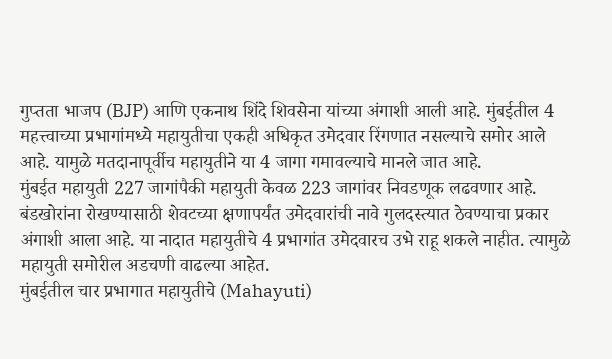गुप्तता भाजप (BJP) आणि एकनाथ शिंदे शिवसेना यांच्या अंगाशी आली आहे. मुंबईतील 4 महत्त्वाच्या प्रभागांमध्ये महायुतीचा एकही अधिकृत उमेदवार रिंगणात नसल्याचे समोर आले आहे. यामुळे मतदानापूर्वीच महायुतीने या 4 जागा गमावल्याचे मानले जात आहे.
मुंबईत महायुती 227 जागांपैकी महायुती केवळ 223 जागांवर निवडणूक लढवणार आहे. बंडखोरांना रोखण्यासाठी शेवटच्या क्षणापर्यंत उमेदवारांची नावे गुलदस्त्यात ठेवण्याचा प्रकार अंगाशी आला आहे. या नादात महायुतीचे 4 प्रभागांत उमेदवारच उभे राहू शकले नाहीत. त्यामुळे महायुती समोरील अडचणी वाढल्या आहेत.
मुंबईतील चार प्रभागात महायुतीचे (Mahayuti)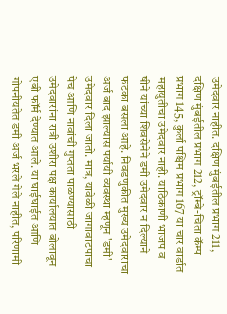उमेदवार नाहीत. दक्षिण मुंबईतील प्रभाग 211, दक्षिण मुंबईतील प्रभाग 212, ट्रॉम्बे-चिता कॅम्प प्रभाग 145, कुर्ला पश्चिम प्रभाग 167 या चार वार्डात महायुतीचा उमेदवार नाही. याठिकाणी भाजप व षीने यांच्या शिवसेनेने डमी उमेदवार न दिल्याने फटका बसला आहे. निवडणुकीत मुख्य उमेदवाराचा अर्ज बाद झाल्यास पर्यायी व्यवस्था म्हणून 'डमी' उमेदवार दिला जातो. मात्र, यावेळी जागावाटपाचा पेच आणि नावांची गुप्तता पाळण्यासाठी उमेदवारांना रात्री उशीरा पक्ष कार्यालयात बोलावून एबी फॉर्म देण्यात आले. या घाईघाईत आणि गोपनीयतेत डमी अर्ज भरले गेले नाहीत, परिणामी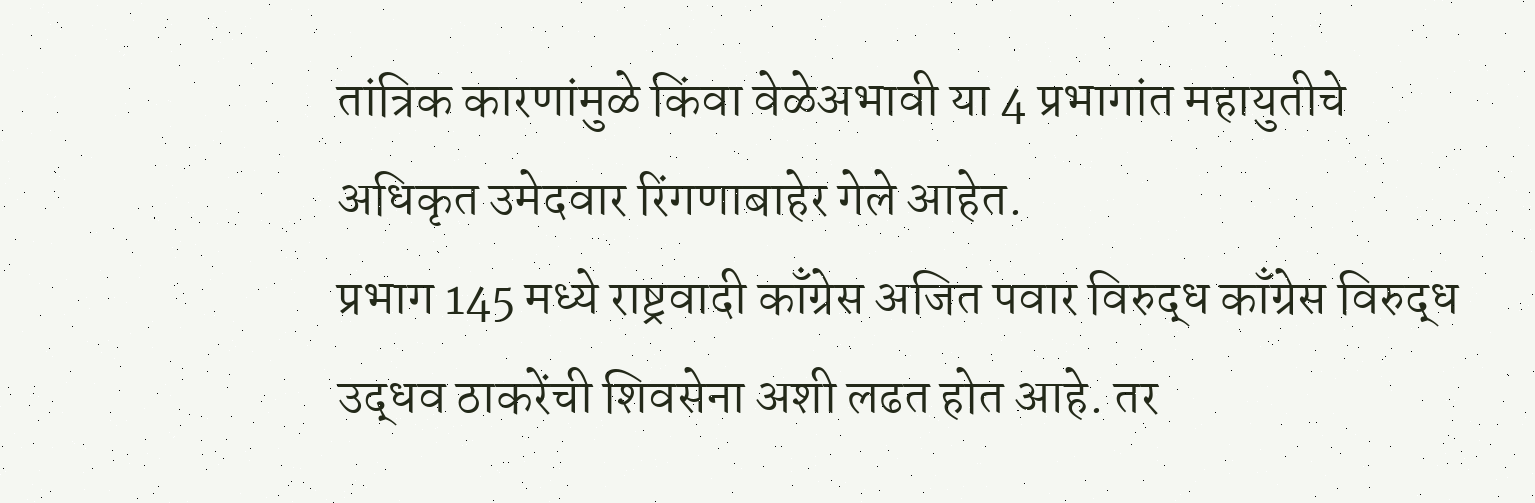तांत्रिक कारणांमुळे किंवा वेळेअभावी या 4 प्रभागांत महायुतीचे अधिकृत उमेदवार रिंगणाबाहेर गेले आहेत.
प्रभाग 145 मध्ये राष्ट्रवादी काँग्रेस अजित पवार विरुद्ध काँग्रेस विरुद्ध उद्धव ठाकरेंची शिवसेना अशी लढत होत आहे. तर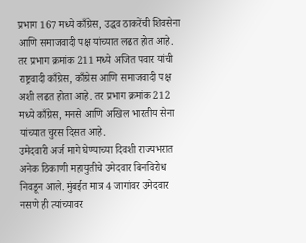प्रभाग 167 मध्ये काँग्रेस, उद्धव ठाकरेंची शिवसेना आणि समाजवादी पक्ष यांच्यात लढत होत आहे. तर प्रभाग क्रमांक 211 मध्ये अजित पवार यांची राष्ट्रवादी काँग्रेस, काँग्रेस आणि समाजवादी पक्ष अशी लढत होता आहे. तर प्रभाग क्रमांक 212 मध्ये काँग्रेस, मनसे आणि अखिल भारतीय सेना यांच्यात चुरस दिसत आहे.
उमेदवारी अर्ज मागे घेण्याच्या दिवशी राज्यभरात अनेक ठिकाणी महायुतीचे उमेदवार बिनविरोध निवडून आले. मुंबईत मात्र 4 जागांवर उमेदवार नसणे ही त्यांच्यावर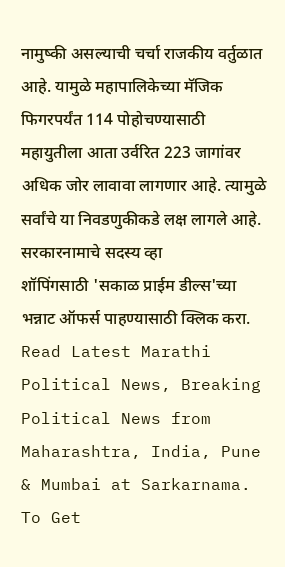नामुष्की असल्याची चर्चा राजकीय वर्तुळात आहे. यामुळे महापालिकेच्या मॅजिक फिगरपर्यंत 114 पोहोचण्यासाठी महायुतीला आता उर्वरित 223 जागांवर अधिक जोर लावावा लागणार आहे. त्यामुळे सर्वांचे या निवडणुकीकडे लक्ष लागले आहे.
सरकारनामाचे सदस्य व्हा
शॉपिंगसाठी 'सकाळ प्राईम डील्स'च्या भन्नाट ऑफर्स पाहण्यासाठी क्लिक करा.
Read Latest Marathi Political News, Breaking Political News from Maharashtra, India, Pune & Mumbai at Sarkarnama. To Get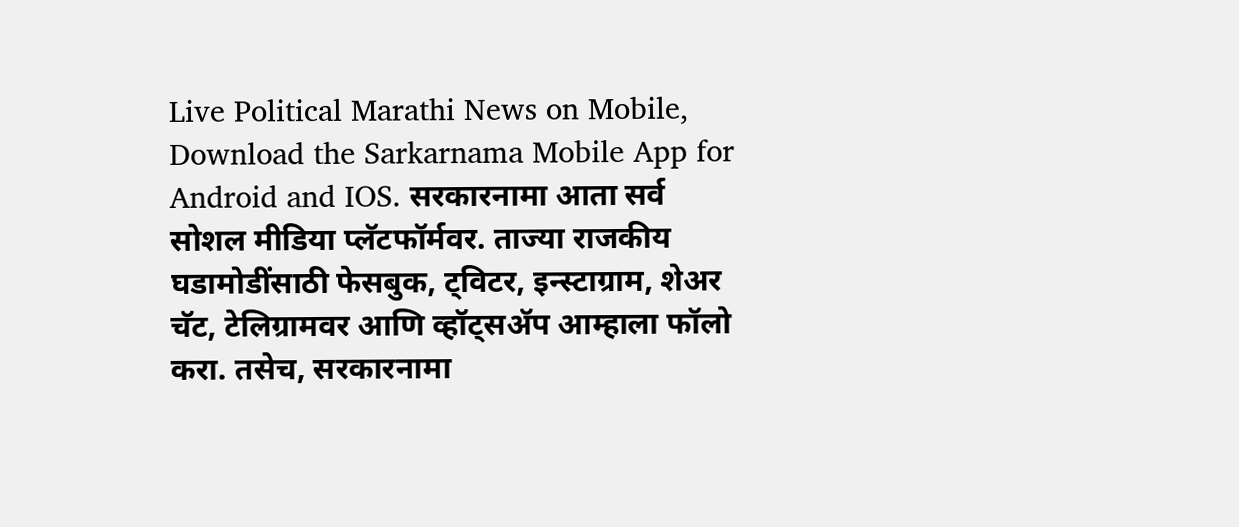Live Political Marathi News on Mobile, Download the Sarkarnama Mobile App for Android and IOS. सरकारनामा आता सर्व सोशल मीडिया प्लॅटफॉर्मवर. ताज्या राजकीय घडामोडींसाठी फेसबुक, ट्विटर, इन्स्टाग्राम, शेअर चॅट, टेलिग्रामवर आणि व्हॉट्सॲप आम्हाला फॉलो करा. तसेच, सरकारनामा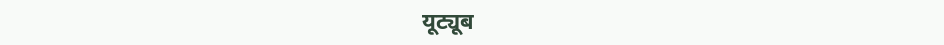यूट्यूब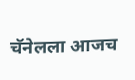चॅनेलला आजच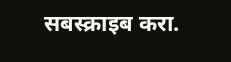सबस्क्राइब करा.